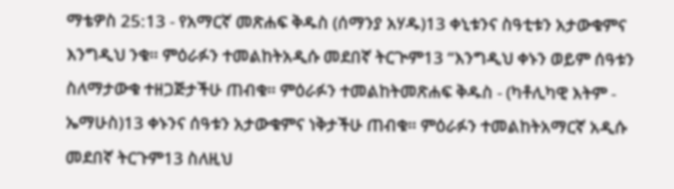ማቴዎስ 25:13 - የአማርኛ መጽሐፍ ቅዱስ (ሰማንያ አሃዱ)13 ቀኒቱንና ስዓቲቱን አታውቁምና እንግዲህ ንቁ። ምዕራፉን ተመልከትአዲሱ መደበኛ ትርጒም13 “እንግዲህ ቀኑን ወይም ሰዓቱን ስለማታውቁ ተዘጋጅታችሁ ጠብቁ። ምዕራፉን ተመልከትመጽሐፍ ቅዱስ - (ካቶሊካዊ እትም - ኤማሁስ)13 ቀኑንና ሰዓቱን አታውቁምና ነቅታችሁ ጠብቁ። ምዕራፉን ተመልከትአማርኛ አዲሱ መደበኛ ትርጉም13 ስለዚህ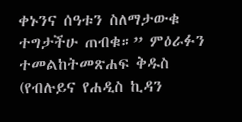ቀኑንና ሰዓቱን ስለማታውቁ ተግታችሁ ጠብቁ።” ምዕራፉን ተመልከትመጽሐፍ ቅዱስ (የብሉይና የሐዲስ ኪዳን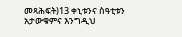መጻሕፍት)13 ቀኒቱንና ስዓቲቱን አታውቁምና እንግዲህ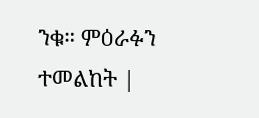ንቁ። ምዕራፉን ተመልከት |